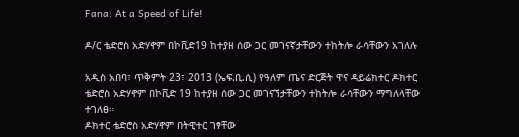Fana: At a Speed of Life!

ዶ/ር ቴድሮስ አድሃኖም በኮቪድ19 ከተያዘ ሰው ጋር መገናኛታቸውን ተከትሎ ራሳቸውን አገለሉ

አዲስ አበባ፣ ጥቅምት 23፣ 2013 (ኤፍ.ቢ.ሲ) የዓለም ጤና ድርጅት ዋና ዳይሬክተር ዶክተር ቴድሮስ አድሃኖም በኮቪድ 19 ከተያዘ ሰው ጋር መገናኘታቸውን ተከትሎ ራሳቸውን ማግለላቸው ተገለፀ።
ዶክተር ቴድሮስ አድሃኖም በትዊተር ገፃቸው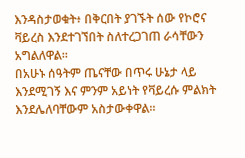እንዳስታወቁት፥ በቅርበት ያገኙት ሰው የኮሮና ቫይረስ እንደተገኘበት ስለተረጋገጠ ራሳቸውን አግልለዋል።
በአሁኑ ሰዓትም ጤናቸው በጥሩ ሁኔታ ላይ እንደሚገኝ እና ምንም አይነት የቫይረሱ ምልክት እንደሌለባቸውም አስታውቀዋል።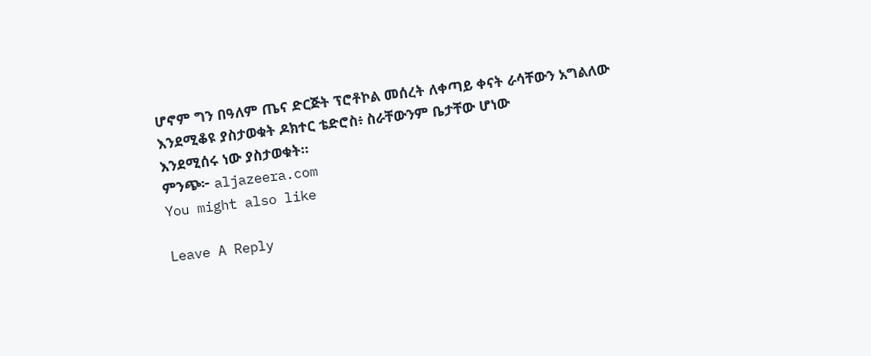ሆኖም ግን በዓለም ጤና ድርጅት ፕሮቶኮል መሰረት ለቀጣይ ቀናት ራሳቸውን አግልለው እንደሚቆዩ ያስታወቁት ዶክተር ቴድሮስ፥ ስራቸውንም ቤታቸው ሆነው
እንደሚሰሩ ነው ያስታወቁት።
ምንጭ፦ aljazeera.com
You might also like

Leave A Reply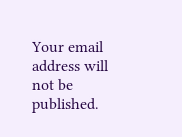Your email address will not be published.